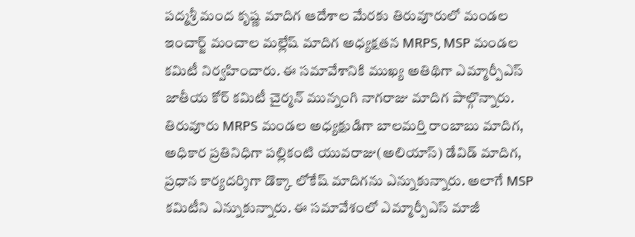పద్మశ్రీ మంద కృష్ణ మాదిగ ఆదేశాల మేరకు తిరువూరులో మండల ఇంచార్జ్ మంచాల మల్లేష్ మాదిగ అధ్యక్షతన MRPS, MSP మండల కమిటీ నిర్వహించారు. ఈ సమావేశానికి ముఖ్య అతిథిగా ఎమ్మార్పీఎస్ జాతీయ కోర్ కమిటీ చైర్మన్ మున్నంగి నాగరాజు మాదిగ పాల్గొన్నారు. తిరువూరు MRPS మండల అధ్యక్షుడిగా బాలమర్తి రాంబాబు మాదిగ, అధికార ప్రతినిధిగా పల్లికంటి యువరాజు(అలియాస్) డేవిడ్ మాదిగ, ప్రధాన కార్యదర్శిగా డొక్కా లోకేష్ మాదిగను ఎన్నుకున్నారు. అలాగే MSP కమిటీని ఎన్నుకున్నారు. ఈ సమావేశంలో ఎమ్మార్పీఎస్ మాజీ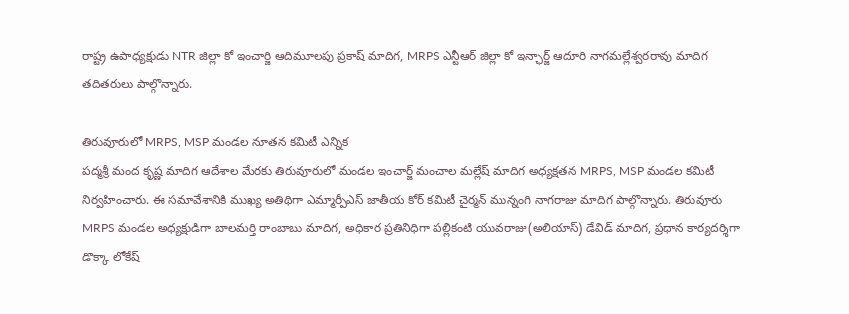రాష్ట్ర ఉపాధ్యక్షుడు NTR జిల్లా కో ఇంచార్జి ఆదిమూలపు ప్రకాష్ మాదిగ, MRPS ఎన్టీఆర్ జిల్లా కో ఇన్ఛార్జ్ ఆదూరి నాగమల్లేశ్వరరావు మాదిగ తదితరులు పాల్గొన్నారు.

తిరువూరులో MRPS, MSP మండల నూతన కమిటీ ఎన్నిక
పద్మశ్రీ మంద కృష్ణ మాదిగ ఆదేశాల మేరకు తిరువూరులో మండల ఇంచార్జ్ మంచాల మల్లేష్ మాదిగ అధ్యక్షతన MRPS, MSP మండల కమిటీ నిర్వహించారు. ఈ సమావేశానికి ముఖ్య అతిథిగా ఎమ్మార్పీఎస్ జాతీయ కోర్ కమిటీ చైర్మన్ మున్నంగి నాగరాజు మాదిగ పాల్గొన్నారు. తిరువూరు MRPS మండల అధ్యక్షుడిగా బాలమర్తి రాంబాబు మాదిగ, అధికార ప్రతినిధిగా పల్లికంటి యువరాజు(అలియాస్) డేవిడ్ మాదిగ, ప్రధాన కార్యదర్శిగా డొక్కా లోకేష్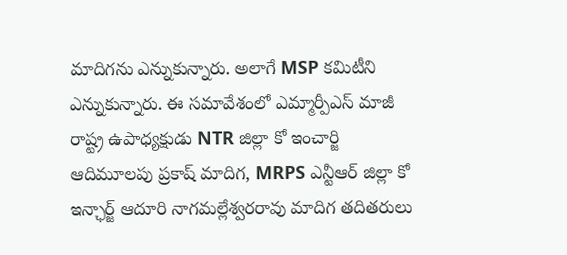మాదిగను ఎన్నుకున్నారు. అలాగే MSP కమిటీని ఎన్నుకున్నారు. ఈ సమావేశంలో ఎమ్మార్పీఎస్ మాజీ రాష్ట్ర ఉపాధ్యక్షుడు NTR జిల్లా కో ఇంచార్జి ఆదిమూలపు ప్రకాష్ మాదిగ, MRPS ఎన్టీఆర్ జిల్లా కో ఇన్ఛార్జ్ ఆదూరి నాగమల్లేశ్వరరావు మాదిగ తదితరులు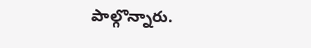పాల్గొన్నారు.